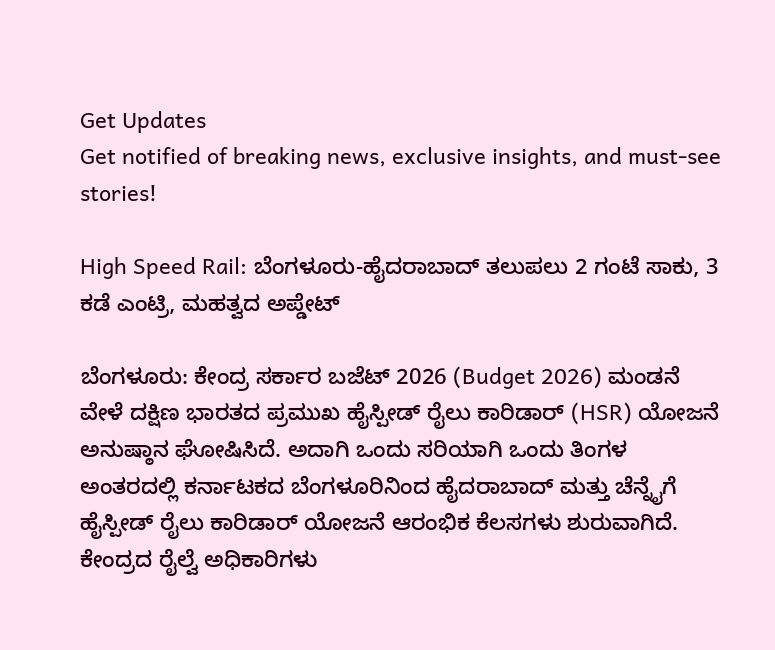Get Updates
Get notified of breaking news, exclusive insights, and must-see stories!

High Speed Rail: ಬೆಂಗಳೂರು-ಹೈದರಾಬಾದ್ ತಲುಪಲು 2 ಗಂಟೆ ಸಾಕು, 3 ಕಡೆ ಎಂಟ್ರಿ, ಮಹತ್ವದ ಅಪ್ಡೇಟ್

ಬೆಂಗಳೂರು: ಕೇಂದ್ರ ಸರ್ಕಾರ ಬಜೆಟ್ 2026 (Budget 2026) ಮಂಡನೆ ವೇಳೆ ದಕ್ಷಿಣ ಭಾರತದ ಪ್ರಮುಖ ಹೈಸ್ಪೀಡ್ ರೈಲು ಕಾರಿಡಾರ್ (HSR) ಯೋಜನೆ ಅನುಷ್ಠಾನ ಘೋಷಿಸಿದೆ. ಅದಾಗಿ ಒಂದು ಸರಿಯಾಗಿ ಒಂದು ತಿಂಗಳ ಅಂತರದಲ್ಲಿ ಕರ್ನಾಟಕದ ಬೆಂಗಳೂರಿನಿಂದ ಹೈದರಾಬಾದ್ ಮತ್ತು ಚೆನ್ನೈಗೆ ಹೈಸ್ಪೀಡ್ ರೈಲು ಕಾರಿಡಾರ್ ಯೋಜನೆ ಆರಂಭಿಕ ಕೆಲಸಗಳು ಶುರುವಾಗಿದೆ. ಕೇಂದ್ರದ ರೈಲ್ವೆ ಅಧಿಕಾರಿಗಳು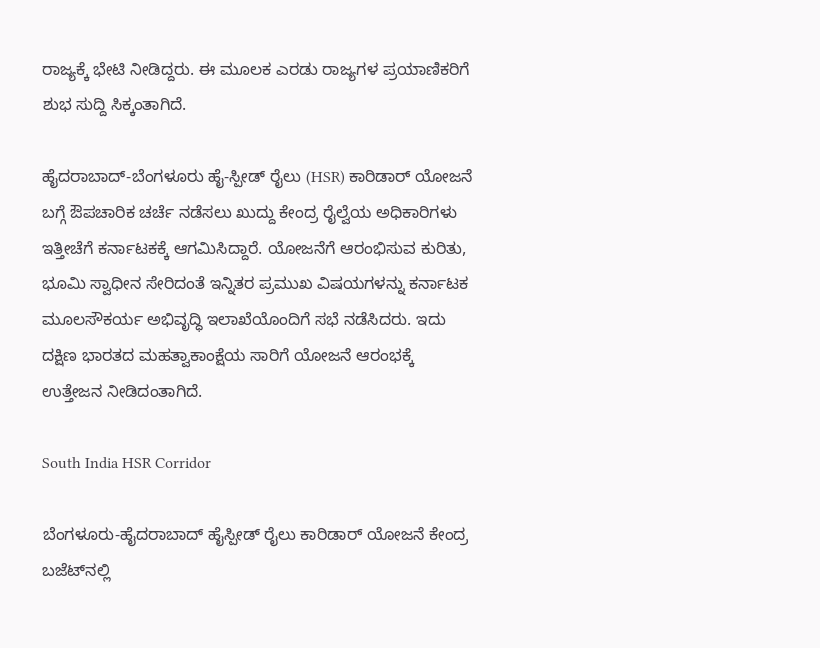ರಾಜ್ಯಕ್ಕೆ ಭೇಟಿ ನೀಡಿದ್ದರು. ಈ ಮೂಲಕ ಎರಡು ರಾಜ್ಯಗಳ ಪ್ರಯಾಣಿಕರಿಗೆ ಶುಭ ಸುದ್ದಿ ಸಿಕ್ಕಂತಾಗಿದೆ.

ಹೈದರಾಬಾದ್-ಬೆಂಗಳೂರು ಹೈ-ಸ್ಪೀಡ್ ರೈಲು (HSR) ಕಾರಿಡಾರ್ ಯೋಜನೆ ಬಗ್ಗೆ ಔಪಚಾರಿಕ ಚರ್ಚೆ ನಡೆಸಲು ಖುದ್ದು ಕೇಂದ್ರ ರೈಲ್ವೆಯ ಅಧಿಕಾರಿಗಳು ಇತ್ತೀಚೆಗೆ ಕರ್ನಾಟಕಕ್ಕೆ ಆಗಮಿಸಿದ್ದಾರೆ. ಯೋಜನೆಗೆ ಆರಂಭಿಸುವ ಕುರಿತು, ಭೂಮಿ ಸ್ವಾಧೀನ ಸೇರಿದಂತೆ ಇನ್ನಿತರ ಪ್ರಮುಖ ವಿಷಯಗಳನ್ನು ಕರ್ನಾಟಕ ಮೂಲಸೌಕರ್ಯ ಅಭಿವೃದ್ಧಿ ಇಲಾಖೆಯೊಂದಿಗೆ ಸಭೆ ನಡೆಸಿದರು. ಇದು ದಕ್ಷಿಣ ಭಾರತದ ಮಹತ್ವಾಕಾಂಕ್ಷೆಯ ಸಾರಿಗೆ ಯೋಜನೆ ಆರಂಭಕ್ಕೆ ಉತ್ತೇಜನ ನೀಡಿದಂತಾಗಿದೆ.

South India HSR Corridor

ಬೆಂಗಳೂರು-ಹೈದರಾಬಾದ್ ಹೈಸ್ಪೀಡ್ ರೈಲು ಕಾರಿಡಾರ್ ಯೋಜನೆ ಕೇಂದ್ರ ಬಜೆಟ್‌ನಲ್ಲಿ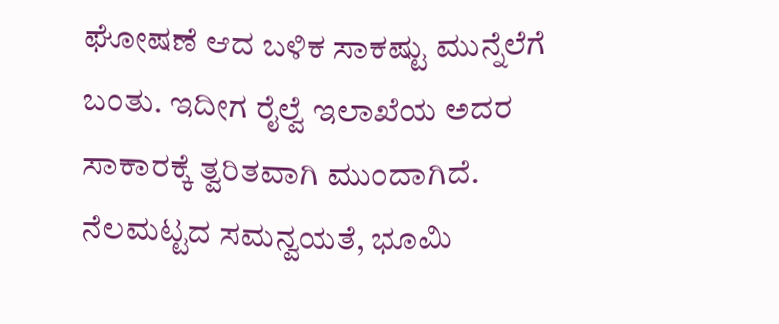ಘೋಷಣೆ ಆದ ಬಳಿಕ ಸಾಕಷ್ಟು ಮುನ್ನೆಲೆಗೆ ಬಂತು. ಇದೀಗ ರೈಲ್ವೆ ಇಲಾಖೆಯ ಅದರ ಸಾಕಾರಕ್ಕೆ ತ್ವರಿತವಾಗಿ ಮುಂದಾಗಿದೆ. ನೆಲಮಟ್ಟದ ಸಮನ್ವಯತೆ, ಭೂಮಿ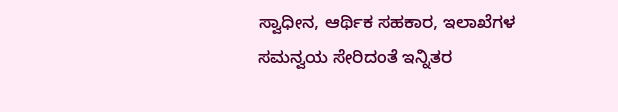ಸ್ವಾಧೀನ, ಆರ್ಥಿಕ ಸಹಕಾರ, ಇಲಾಖೆಗಳ ಸಮನ್ವಯ ಸೇರಿದಂತೆ ಇನ್ನಿತರ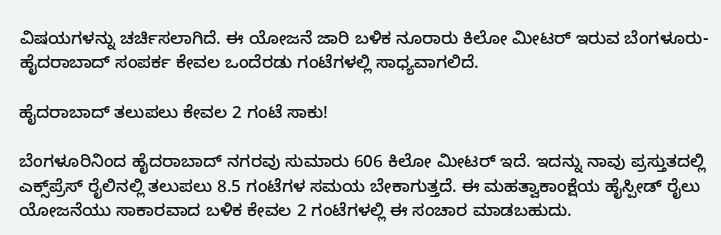ವಿಷಯಗಳನ್ನು ಚರ್ಚಿಸಲಾಗಿದೆ. ಈ ಯೋಜನೆ ಜಾರಿ ಬಳಿಕ ನೂರಾರು ಕಿಲೋ ಮೀಟರ್ ಇರುವ ಬೆಂಗಳೂರು-ಹೈದರಾಬಾದ್ ಸಂಪರ್ಕ ಕೇವಲ ಒಂದೆರಡು ಗಂಟೆಗಳಲ್ಲಿ ಸಾಧ್ಯವಾಗಲಿದೆ.

ಹೈದರಾಬಾದ್ ತಲುಪಲು ಕೇವಲ 2 ಗಂಟೆ ಸಾಕು!

ಬೆಂಗಳೂರಿನಿಂದ ಹೈದರಾಬಾದ್ ನಗರವು ಸುಮಾರು 606 ಕಿಲೋ ಮೀಟರ್ ಇದೆ. ಇದನ್ನು ನಾವು ಪ್ರಸ್ತುತದಲ್ಲಿ ಎಕ್ಸ್‌ಪ್ರೆಸ್ ರೈಲಿನಲ್ಲಿ ತಲುಪಲು 8.5 ಗಂಟೆಗಳ ಸಮಯ ಬೇಕಾಗುತ್ತದೆ. ಈ ಮಹತ್ವಾಕಾಂಕ್ಷೆಯ ಹೈಸ್ಪೀಡ್ ರೈಲು ಯೋಜನೆಯು ಸಾಕಾರವಾದ ಬಳಿಕ ಕೇವಲ 2 ಗಂಟೆಗಳಲ್ಲಿ ಈ ಸಂಚಾರ ಮಾಡಬಹುದು.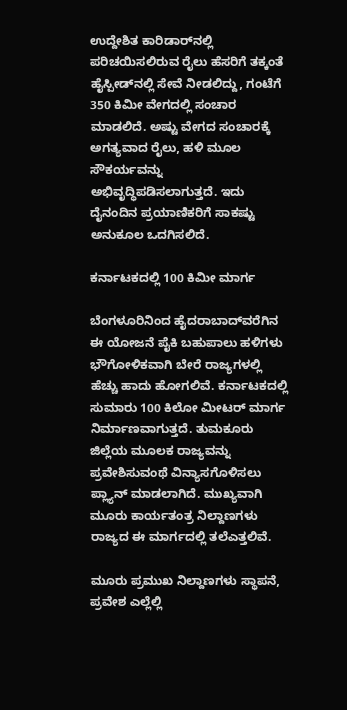ಉದ್ದೇಶಿತ ಕಾರಿಡಾರ್‌ನಲ್ಲಿ ಪರಿಚಯಿಸಲಿರುವ ರೈಲು ಹೆಸರಿಗೆ ತಕ್ಕಂತೆ ಹೈಸ್ಪೀಡ್‌ನಲ್ಲಿ ಸೇವೆ ನೀಡಲಿದ್ದು, ಗಂಟೆಗೆ 350 ಕಿಮೀ ವೇಗದಲ್ಲಿ ಸಂಚಾರ ಮಾಡಲಿದೆ. ಅಷ್ಟು ವೇಗದ ಸಂಚಾರಕ್ಕೆ ಅಗತ್ಯವಾದ ರೈಲು, ಹಳಿ ಮೂಲ ಸೌಕರ್ಯವನ್ನು ಅಭಿವೃದ್ಧಿಪಡಿಸಲಾಗುತ್ತದೆ. ಇದು ದೈನಂದಿನ ಪ್ರಯಾಣಿಕರಿಗೆ ಸಾಕಷ್ಟು ಅನುಕೂಲ ಒದಗಿಸಲಿದೆ.

ಕರ್ನಾಟಕದಲ್ಲಿ 100 ಕಿಮೀ ಮಾರ್ಗ

ಬೆಂಗಳೂರಿನಿಂದ ಹೈದರಾಬಾದ್‌ವರೆಗಿನ ಈ ಯೋಜನೆ ಪೈಕಿ ಬಹುಪಾಲು ಹಳಿಗಳು ಭೌಗೋಳಿಕವಾಗಿ ಬೇರೆ ರಾಜ್ಯಗಳಲ್ಲಿ ಹೆಚ್ಚು ಹಾದು ಹೋಗಲಿವೆ. ಕರ್ನಾಟಕದಲ್ಲಿ ಸುಮಾರು 100 ಕಿಲೋ ಮೀಟರ್ ಮಾರ್ಗ ನಿರ್ಮಾಣವಾಗುತ್ತದೆ. ತುಮಕೂರು ಜಿಲ್ಲೆಯ ಮೂಲಕ ರಾಜ್ಯವನ್ನು ಪ್ರವೇಶಿಸುವಂಥೆ ವಿನ್ಯಾಸಗೊಳಿಸಲು ಪ್ಲ್ಯಾನ್ ಮಾಡಲಾಗಿದೆ. ಮುಖ್ಯವಾಗಿ ಮೂರು ಕಾರ್ಯತಂತ್ರ ನಿಲ್ದಾಣಗಳು ರಾಜ್ಯದ ಈ ಮಾರ್ಗದಲ್ಲಿ ತಲೆಎತ್ತಲಿವೆ.

ಮೂರು ಪ್ರಮುಖ ನಿಲ್ದಾಣಗಳು ಸ್ಥಾಪನೆ, ಪ್ರವೇಶ ಎಲ್ಲೆಲ್ಲಿ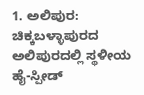1. ಅಲಿಪುರ: ಚಿಕ್ಕಬಳ್ಳಾಪುರದ ಅಲಿಪುರದಲ್ಲಿ ಸ್ಥಳೀಯ ಹೈ-ಸ್ಪೀಡ್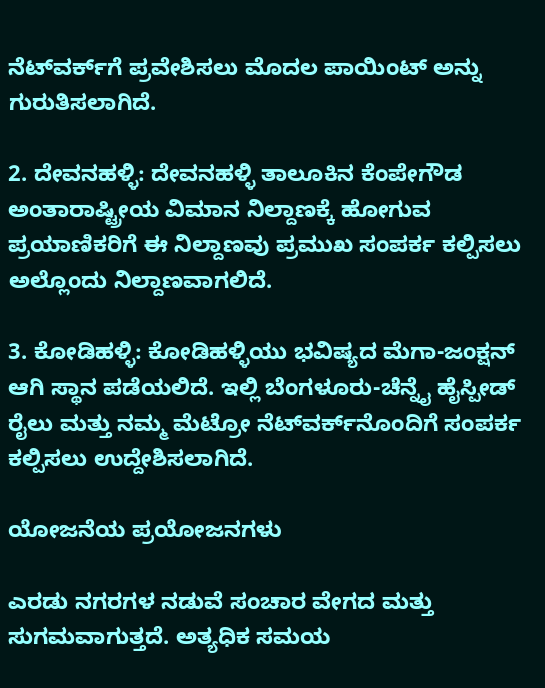ನೆಟ್‌ವರ್ಕ್‌ಗೆ ಪ್ರವೇಶಿಸಲು ಮೊದಲ ಪಾಯಿಂಟ್ ಅನ್ನು ಗುರುತಿಸಲಾಗಿದೆ.

2. ದೇವನಹಳ್ಳಿ: ದೇವನಹಳ್ಳಿ ತಾಲೂಕಿನ ಕೆಂಪೇಗೌಡ ಅಂತಾರಾಷ್ಟ್ರೀಯ ವಿಮಾನ ನಿಲ್ದಾಣಕ್ಕೆ ಹೋಗುವ ಪ್ರಯಾಣಿಕರಿಗೆ ಈ ನಿಲ್ದಾಣವು ಪ್ರಮುಖ ಸಂಪರ್ಕ ಕಲ್ಪಿಸಲು ಅಲ್ಲೊಂದು ನಿಲ್ದಾಣವಾಗಲಿದೆ.

3. ಕೋಡಿಹಳ್ಳಿ: ಕೋಡಿಹಳ್ಳಿಯು ಭವಿಷ್ಯದ ಮೆಗಾ-ಜಂಕ್ಷನ್ ಆಗಿ ಸ್ಥಾನ ಪಡೆಯಲಿದೆ. ಇಲ್ಲಿ ಬೆಂಗಳೂರು-ಚೆನ್ನೈ ಹೈಸ್ಪೀಡ್ ರೈಲು ಮತ್ತು ನಮ್ಮ ಮೆಟ್ರೋ ನೆಟ್‌ವರ್ಕ್‌ನೊಂದಿಗೆ ಸಂಪರ್ಕ ಕಲ್ಪಿಸಲು ಉದ್ದೇಶಿಸಲಾಗಿದೆ.

ಯೋಜನೆಯ ಪ್ರಯೋಜನಗಳು

ಎರಡು ನಗರಗಳ ನಡುವೆ ಸಂಚಾರ ವೇಗದ ಮತ್ತು ಸುಗಮವಾಗುತ್ತದೆ. ಅತ್ಯಧಿಕ ಸಮಯ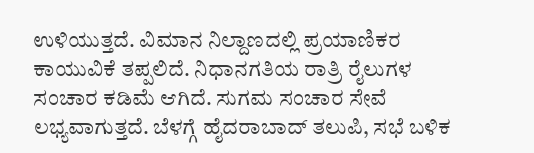ಉಳಿಯುತ್ತದೆ. ವಿಮಾನ ನಿಲ್ದಾಣದಲ್ಲಿ ಪ್ರಯಾಣಿಕರ ಕಾಯುವಿಕೆ ತಪ್ಪಲಿದೆ. ನಿಧಾನಗತಿಯ ರಾತ್ರಿ ರೈಲುಗಳ ಸಂಚಾರ ಕಡಿಮೆ ಆಗಿದೆ. ಸುಗಮ ಸಂಚಾರ ಸೇವೆ ಲಭ್ಯವಾಗುತ್ತದೆ. ಬೆಳಗ್ಗೆ ಹೈದರಾಬಾದ್ ತಲುಪಿ, ಸಭೆ ಬಳಿಕ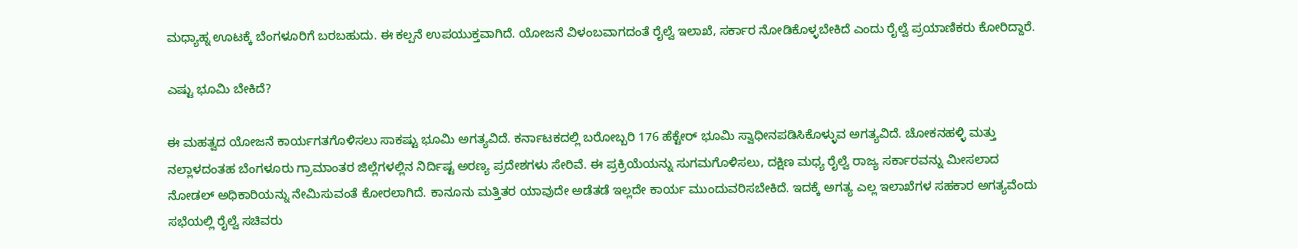ಮಧ್ಯಾಹ್ನ ಊಟಕ್ಕೆ ಬೆಂಗಳೂರಿಗೆ ಬರಬಹುದು. ಈ ಕಲ್ಪನೆ ಉಪಯುಕ್ತವಾಗಿದೆ. ಯೋಜನೆ ವಿಳಂಬವಾಗದಂತೆ ರೈಲ್ವೆ ಇಲಾಖೆ, ಸರ್ಕಾರ ನೋಡಿಕೊಳ್ಳಬೇಕಿದೆ ಎಂದು ರೈಲ್ವೆ ಪ್ರಯಾಣಿಕರು ಕೋರಿದ್ದಾರೆ.

ಎಷ್ಟು ಭೂಮಿ ಬೇಕಿದೆ?

ಈ ಮಹತ್ವದ ಯೋಜನೆ ಕಾರ್ಯಗತಗೊಳಿಸಲು ಸಾಕಷ್ಟು ಭೂಮಿ ಅಗತ್ಯವಿದೆ. ಕರ್ನಾಟಕದಲ್ಲಿ ಬರೋಬ್ಬರಿ 176 ಹೆಕ್ಟೇರ್ ಭೂಮಿ ಸ್ವಾಧೀನಪಡಿಸಿಕೊಳ್ಳುವ ಅಗತ್ಯವಿದೆ. ಚೋಕನಹಳ್ಳಿ ಮತ್ತು ನಲ್ಲಾಳದಂತಹ ಬೆಂಗಳೂರು ಗ್ರಾಮಾಂತರ ಜಿಲ್ಲೆಗಳಲ್ಲಿನ ನಿರ್ದಿಷ್ಟ ಅರಣ್ಯ ಪ್ರದೇಶಗಳು ಸೇರಿವೆ. ಈ ಪ್ರಕ್ರಿಯೆಯನ್ನು ಸುಗಮಗೊಳಿಸಲು, ದಕ್ಷಿಣ ಮಧ್ಯ ರೈಲ್ವೆ ರಾಜ್ಯ ಸರ್ಕಾರವನ್ನು ಮೀಸಲಾದ ನೋಡಲ್ ಅಧಿಕಾರಿಯನ್ನು ನೇಮಿಸುವಂತೆ ಕೋರಲಾಗಿದೆ. ಕಾನೂನು ಮತ್ತಿತರ ಯಾವುದೇ ಅಡೆತಡೆ ಇಲ್ಲದೇ ಕಾರ್ಯ ಮುಂದುವರಿಸಬೇಕಿದೆ. ಇದಕ್ಕೆ ಅಗತ್ಯ ಎಲ್ಲ ಇಲಾಖೆಗಳ ಸಹಕಾರ ಅಗತ್ಯವೆಂದು ಸಭೆಯಲ್ಲಿ ರೈಲ್ವೆ ಸಚಿವರು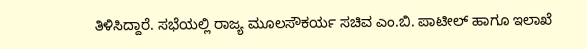ತಿಳಿಸಿದ್ದಾರೆ. ಸಭೆಯಲ್ಲಿ ರಾಜ್ಯ ಮೂಲಸೌಕರ್ಯ ಸಚಿವ ಎಂ.ಬಿ. ಪಾಟೀಲ್ ಹಾಗೂ ಇಲಾಖೆ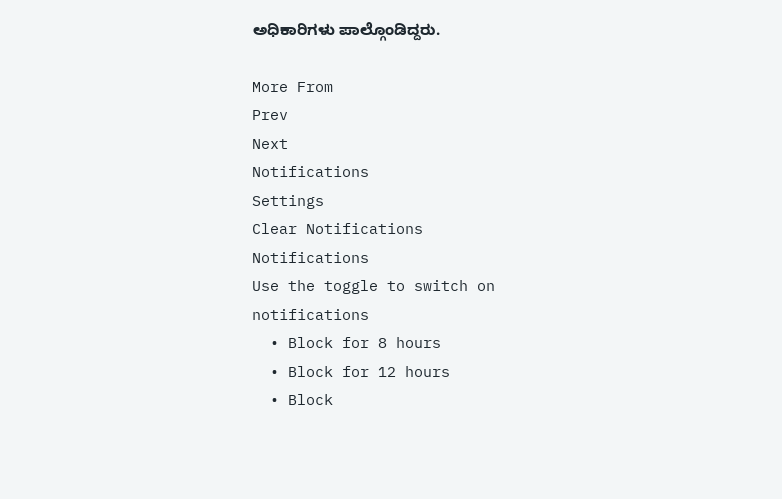ಅಧಿಕಾರಿಗಳು ಪಾಲ್ಗೊಂಡಿದ್ದರು.

More From
Prev
Next
Notifications
Settings
Clear Notifications
Notifications
Use the toggle to switch on notifications
  • Block for 8 hours
  • Block for 12 hours
  • Block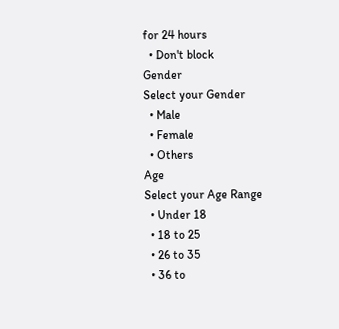for 24 hours
  • Don't block
Gender
Select your Gender
  • Male
  • Female
  • Others
Age
Select your Age Range
  • Under 18
  • 18 to 25
  • 26 to 35
  • 36 to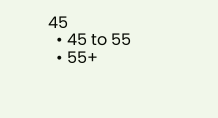45
  • 45 to 55
  • 55+